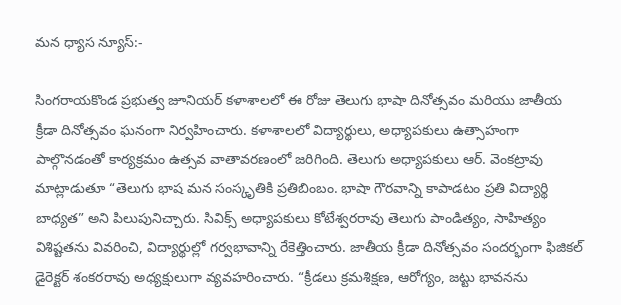మన ధ్యాస న్యూస్:-

సింగరాయకొండ ప్రభుత్వ జూనియర్ కళాశాలలో ఈ రోజు తెలుగు భాషా దినోత్సవం మరియు జాతీయ క్రీడా దినోత్సవం ఘనంగా నిర్వహించారు. కళాశాలలో విద్యార్థులు, అధ్యాపకులు ఉత్సాహంగా పాల్గొనడంతో కార్యక్రమం ఉత్సవ వాతావరణంలో జరిగింది. తెలుగు అధ్యాపకులు ఆర్. వెంకట్రావు మాట్లాడుతూ “తెలుగు భాష మన సంస్కృతికి ప్రతిబింబం. భాషా గౌరవాన్ని కాపాడటం ప్రతి విద్యార్థి బాధ్యత” అని పిలుపునిచ్చారు. సివిక్స్ అధ్యాపకులు కోటేశ్వరరావు తెలుగు పాండిత్యం, సాహిత్యం విశిష్టతను వివరించి, విద్యార్థుల్లో గర్వభావాన్ని రేకెత్తించారు. జాతీయ క్రీడా దినోత్సవం సందర్భంగా ఫిజికల్ డైరెక్టర్ శంకరరావు అధ్యక్షులుగా వ్యవహరించారు. “క్రీడలు క్రమశిక్షణ, ఆరోగ్యం, జట్టు భావనను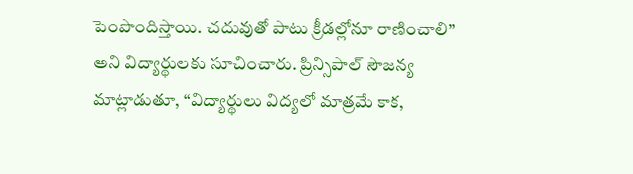పెంపొందిస్తాయి. చదువుతో పాటు క్రీడల్లోనూ రాణించాలి” అని విద్యార్థులకు సూచించారు. ప్రిన్సిపాల్ సౌజన్య మాట్లాడుతూ, “విద్యార్థులు విద్యలో మాత్రమే కాక,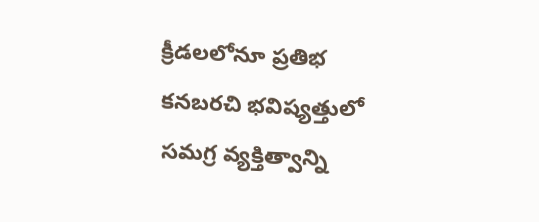క్రీడలలోనూ ప్రతిభ కనబరచి భవిష్యత్తులో సమగ్ర వ్యక్తిత్వాన్ని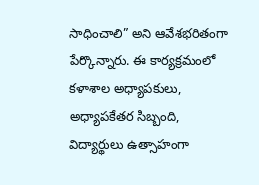సాధించాలి” అని ఆవేశభరితంగా పేర్కొన్నారు. ఈ కార్యక్రమంలో కళాశాల అధ్యాపకులు, అధ్యాపకేతర సిబ్బంది, విద్యార్థులు ఉత్సాహంగా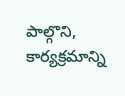పాల్గొని, కార్యక్రమాన్ని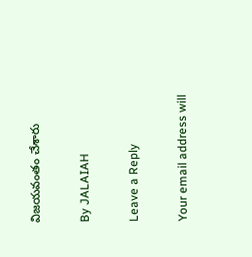విజయవంతం చేశారు

By JALAIAH

Leave a Reply

Your email address will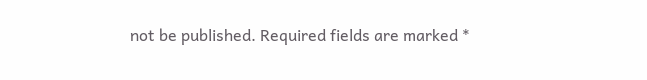not be published. Required fields are marked *